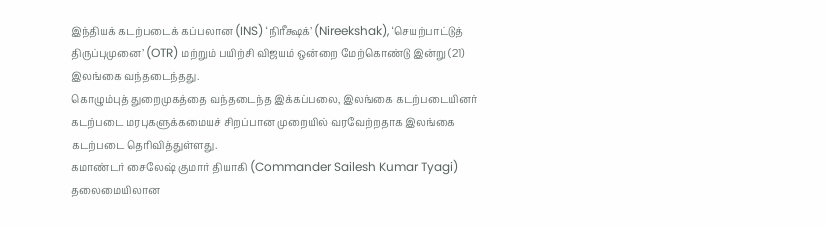இந்தியக் கடற்படைக் கப்பலான (INS) ‘நிரீக்ஷக்’ (Nireekshak), ‘செயற்பாட்டுத் திருப்புமுனை’ (OTR) மற்றும் பயிற்சி விஜயம் ஒன்றை மேற்கொண்டு இன்று (21) இலங்கை வந்தடைந்தது.
கொழும்புத் துறைமுகத்தை வந்தடைந்த இக்கப்பலை, இலங்கை கடற்படையினர் கடற்படை மரபுகளுக்கமையச் சிறப்பான முறையில் வரவேற்றதாக இலங்கை கடற்படை தெரிவித்துள்ளது.
கமாண்டர் சைலேஷ் குமார் தியாகி (Commander Sailesh Kumar Tyagi) தலைமையிலான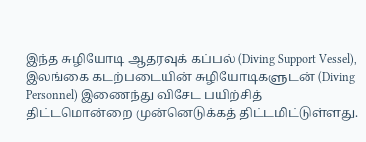இந்த சுழியோடி ஆதரவுக் கப்பல் (Diving Support Vessel), இலங்கை கடற்படையின் சுழியோடிகளுடன் (Diving Personnel) இணைந்து விசேட பயிற்சித் திட்டமொன்றை முன்னெடுக்கத் திட்டமிட்டுள்ளது.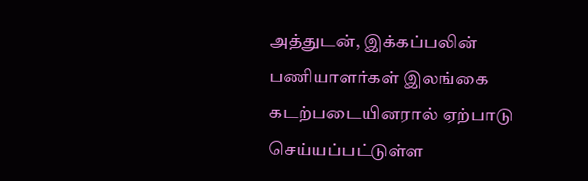அத்துடன், இக்கப்பலின் பணியாளர்கள் இலங்கை கடற்படையினரால் ஏற்பாடு செய்யப்பட்டுள்ள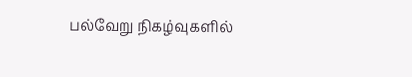பல்வேறு நிகழ்வுகளில்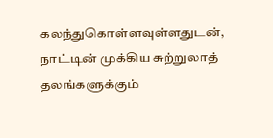கலந்துகொள்ளவுள்ளதுடன், நாட்டின் முக்கிய சுற்றுலாத் தலங்களுக்கும்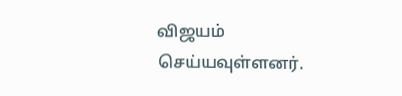விஜயம் செய்யவுள்ளனர்.